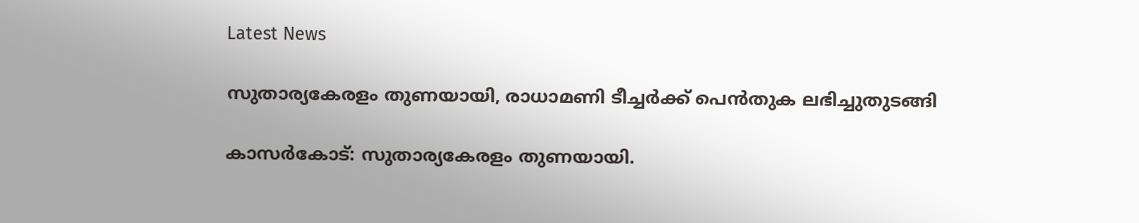Latest News

സുതാര്യകേരളം തുണയായി, രാധാമണി ടീച്ചര്‍ക്ക് പെന്‍തുക ലഭിച്ചുതുടങ്ങി

കാസര്‍കോട്: സുതാര്യകേരളം തുണയായി.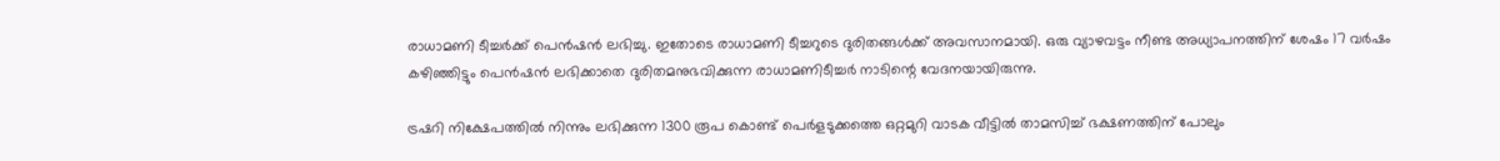രാധാമണി ടീച്ചര്‍ക്ക് പെന്‍ഷന്‍ ലഭിച്ചു. ഇതോടെ രാധാമണി ടീച്ചറുടെ ദുരിതങ്ങള്‍ക്ക് അവസാനമായി. ഒരു വ്യാഴവട്ടം നീണ്ട അധ്യാപനത്തിന് ശേഷം 17 വര്‍ഷം കഴിഞ്ഞിട്ടും പെന്‍ഷന്‍ ലഭിക്കാതെ ദുരിതമനുഭവിക്കുന്ന രാധാമണിടീച്ചര്‍ നാടിന്റെ വേദനയായിരുന്നു.

ട്രഷറി നിക്ഷേപത്തില്‍ നിന്നും ലഭിക്കുന്ന 1300 രൂപ കൊണ്ട് പെര്‍ളടുക്കത്തെ ഒറ്റമുറി വാടക വീട്ടില്‍ താമസിച്ച് ഭക്ഷണത്തിന് പോലും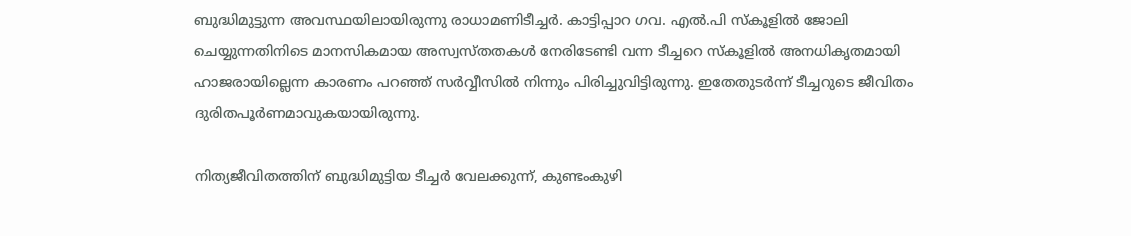ബുദ്ധിമുട്ടുന്ന അവസ്ഥയിലായിരുന്നു രാധാമണിടീച്ചര്‍. കാട്ടിപ്പാറ ഗവ. എല്‍.പി സ്‌കൂളില്‍ ജോലി ചെയ്യുന്നതിനിടെ മാനസികമായ അസ്വസ്തതകള്‍ നേരിടേണ്ടി വന്ന ടീച്ചറെ സ്‌കൂളില്‍ അനധികൃതമായി ഹാജരായില്ലെന്ന കാരണം പറഞ്ഞ് സര്‍വ്വീസില്‍ നിന്നും പിരിച്ചുവിട്ടിരുന്നു. ഇതേതുടര്‍ന്ന് ടീച്ചറുടെ ജീവിതം ദുരിതപൂര്‍ണമാവുകയായിരുന്നു.

നിത്യജീവിതത്തിന് ബുദ്ധിമുട്ടിയ ടീച്ചര്‍ വേലക്കുന്ന്, കുണ്ടംകുഴി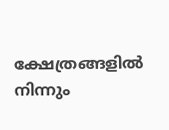ക്ഷേത്രങ്ങളില്‍ നിന്നും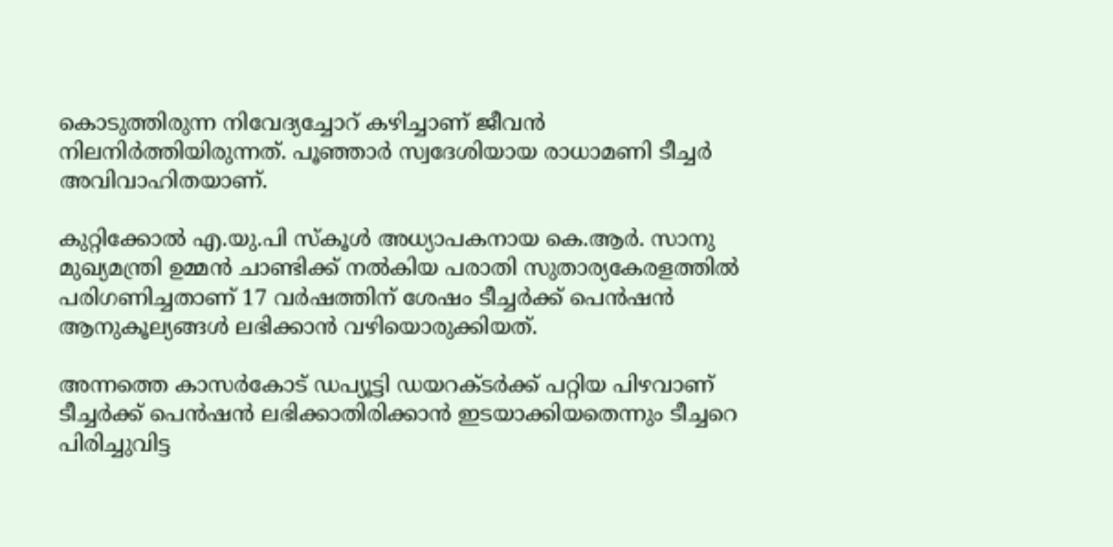കൊടുത്തിരുന്ന നിവേദ്യച്ചോറ് കഴിച്ചാണ് ജീവന്‍ നിലനിര്‍ത്തിയിരുന്നത്. പൂഞ്ഞാര്‍ സ്വദേശിയായ രാധാമണി ടീച്ചര്‍ അവിവാഹിതയാണ്.

കുറ്റിക്കോല്‍ എ.യു.പി സ്‌കൂള്‍ അധ്യാപകനായ കെ.ആര്‍. സാനു മുഖ്യമന്ത്രി ഉമ്മന്‍ ചാണ്ടിക്ക് നല്‍കിയ പരാതി സുതാര്യകേരളത്തില്‍ പരിഗണിച്ചതാണ് 17 വര്‍ഷത്തിന് ശേഷം ടീച്ചര്‍ക്ക് പെന്‍ഷന്‍ ആനുകൂല്യങ്ങള്‍ ലഭിക്കാന്‍ വഴിയൊരുക്കിയത്.

അന്നത്തെ കാസര്‍കോട് ഡപ്യൂട്ടി ഡയറക്ടര്‍ക്ക് പറ്റിയ പിഴവാണ് ടീച്ചര്‍ക്ക് പെന്‍ഷന്‍ ലഭിക്കാതിരിക്കാന്‍ ഇടയാക്കിയതെന്നും ടീച്ചറെ പിരിച്ചുവിട്ട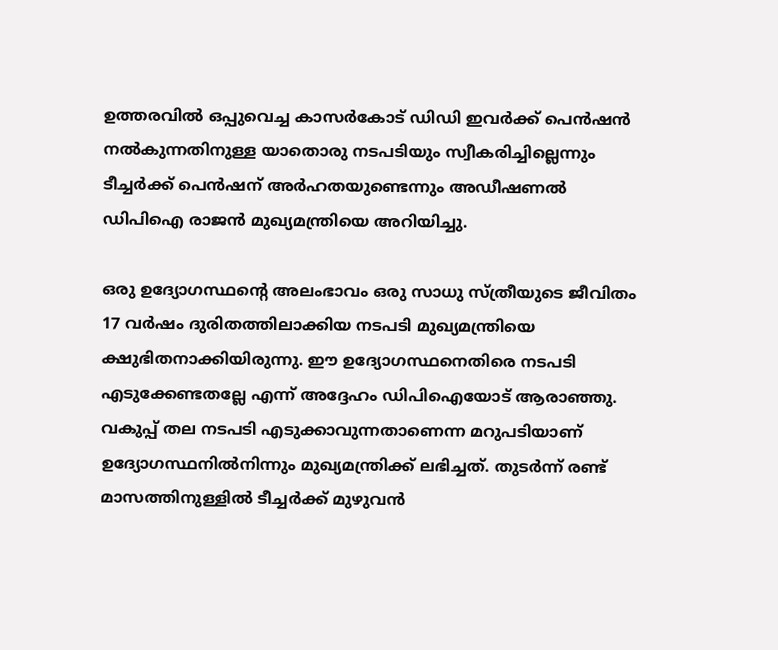ഉത്തരവില്‍ ഒപ്പുവെച്ച കാസര്‍കോട് ഡിഡി ഇവര്‍ക്ക് പെന്‍ഷന്‍ നല്‍കുന്നതിനുള്ള യാതൊരു നടപടിയും സ്വീകരിച്ചില്ലെന്നും ടീച്ചര്‍ക്ക് പെന്‍ഷന് അര്‍ഹതയുണ്ടെന്നും അഡീഷണല്‍ ഡിപിഐ രാജന്‍ മുഖ്യമന്ത്രിയെ അറിയിച്ചു.

ഒരു ഉദ്യോഗസ്ഥന്റെ അലംഭാവം ഒരു സാധു സ്ത്രീയുടെ ജീവിതം 17 വര്‍ഷം ദുരിതത്തിലാക്കിയ നടപടി മുഖ്യമന്ത്രിയെ ക്ഷുഭിതനാക്കിയിരുന്നു. ഈ ഉദ്യോഗസ്ഥനെതിരെ നടപടി എടുക്കേണ്ടതല്ലേ എന്ന് അദ്ദേഹം ഡിപിഐയോട് ആരാഞ്ഞു. വകുപ്പ് തല നടപടി എടുക്കാവുന്നതാണെന്ന മറുപടിയാണ് ഉദ്യോഗസ്ഥനില്‍നിന്നും മുഖ്യമന്ത്രിക്ക് ലഭിച്ചത്. തുടര്‍ന്ന് രണ്ട് മാസത്തിനുള്ളില്‍ ടീച്ചര്‍ക്ക് മുഴുവന്‍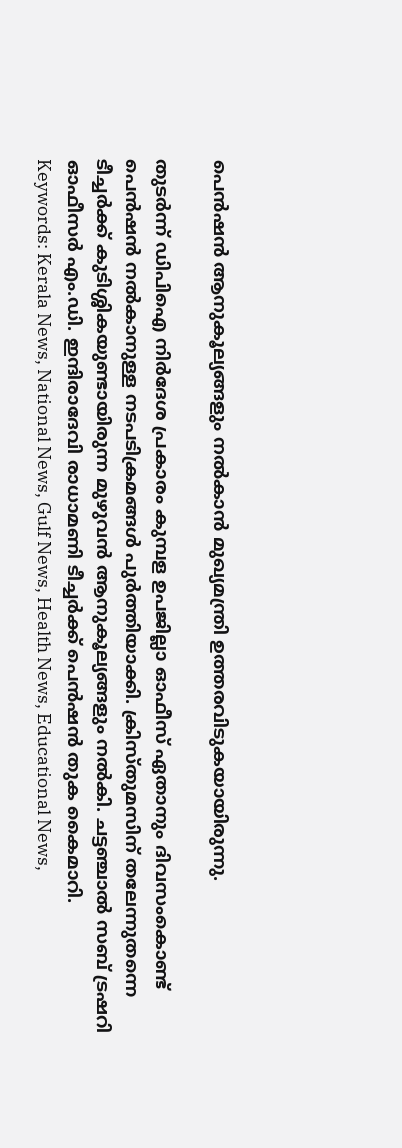പെന്‍ഷന്‍ ആനുകൂല്യങ്ങളും നല്‍കാന്‍ മുഖ്യമന്ത്രി ഉത്തരവിടുകയായിരുന്നു.

തുടര്‍ന്ന് ഡിപിഐ നിര്‍ദേശ പ്രകാരം കുമ്പള ഉപജില്ലാ ഓഫീസ് ഏതാനും ദിവസംകൊണ്ട് പെന്‍ഷന്‍ നല്‍കാനുള്ള നടപടിക്രമങ്ങള്‍ പുര്‍ത്തിയാക്കി. ക്രിസ്തുമസിന് തലേന്നുതന്നെ ടീച്ചര്‍ക്ക് കുടിശ്ശികയുണ്ടായിരുന്ന മുഴുവന്‍ ആനുകൂല്യങ്ങളും നല്‍കി. ചട്ടഞ്ചാല്‍ സബ് ട്രഷറി ഓഫീസര്‍ എം.ഡി. ഇന്ദിരാദേവി രാധാമണി ടീച്ചര്‍ക്ക് പെന്‍ഷന്‍ തുക കൈമാറി.
Keywords: Kerala News, National News, Gulf News, Health News, Educational News,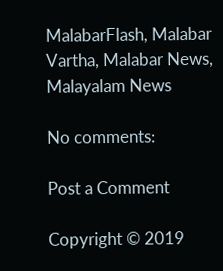MalabarFlash, Malabar Vartha, Malabar News, Malayalam News

No comments:

Post a Comment

Copyright © 2019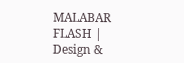MALABAR FLASH | Design &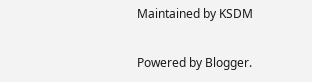Maintained by KSDM

Powered by Blogger.